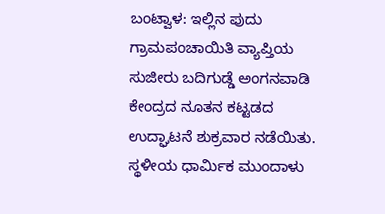ಬಂಟ್ವಾಳ: ಇಲ್ಲಿನ ಪುದು ಗ್ರಾಮಪಂಚಾಯಿತಿ ವ್ಯಾಪ್ತಿಯ ಸುಜೀರು ಬದಿಗುಡ್ಡೆ ಅಂಗನವಾಡಿ ಕೇಂದ್ರದ ನೂತನ ಕಟ್ಟಡದ ಉದ್ಘಾಟನೆ ಶುಕ್ರವಾರ ನಡೆಯಿತು. ಸ್ಥಳೀಯ ಧಾರ್ಮಿಕ ಮುಂದಾಳು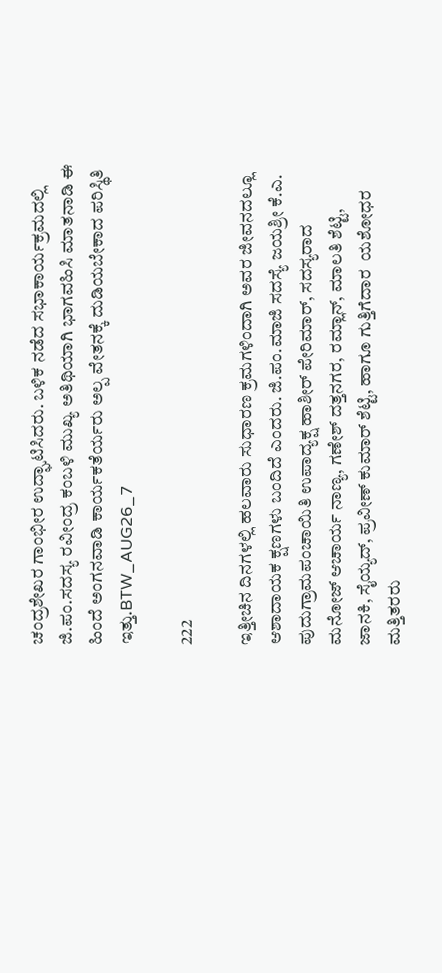ಚಂದ್ರಶೇಖರ ಗಾಂಭೀರ ಉದ್ಘಾಟಿಸಿದರು. ಬಳಿಕ ನಡೆದ ಸಭಾಕಾರ್ಯಕ್ರಮದಲ್ಲಿ ಜಿ.ಪಂ.ಸದಸ್ಯ ರವೀಂದ್ರ ಕಂಬಳಿ ಮುಖ್ಯ ಅತಿಥಿಯಾಗಿ ಭಾಗವಹಿಸಿ ಮಾತನಾಡಿ ಈ ಹಿಂದೆ ಅಂಗನವಾಡಿ ಕಾರ್ಯಕತೆರ್ಯರು ಅಲ್ಪ ವೇತನಕ್ಕೆ ದುಡಿಯಬೇಕಾದ ಪರಿಸ್ಥಿತಿ ಇತ್ತು.BTW_AUG26_7

222

ಇತ್ತೀಚಿನ ದಿನಗಳಲ್ಲಿ ಹಲವಾರು ಸುಧಾರಣ ಕ್ರಮಗಳಿಂದಾಗಿ ಅವರ ಜೀವನದಲ್ಲೂ ಆಶಾದಾಯಕ ಕ್ಷಣಗಳು ಬಂದಿದೆ ಎಂದರು. ಜಿ.ಪಂ.ಮಾಜಿ ಸದಸ್ಯೆ ಜಯಶ್ರೀ ಕೆ.ಎ. ಪುದುಗ್ರಾಮಪಂಚಾಯಿತಿ ಉಪಾದ್ಯಕ್ಷ ಹಾಶೀರ್ ಪೇರಿಮಾರ್, ಸದಸ್ಯರಾದ ಮನೋಜ್ ಆಚಾರ್ಯ ನಾಣ್ಯ, ಗಣೇಶ್ ದತ್ತನಗರ, ರಮ್ಲಾನ್, ಮಾಲತಿ ಶೆಟ್ಟಿ, ಜಾನಕಿ, ಸೈಯ್ಯದ್, ಪ್ರವೀಣ್ ಕುಮಾರ್ ಶೆಟ್ಟಿ, ಹಾಗೂ ಗುತ್ತಿಗೆದಾರ  ಯಶೋಧರ ಮತ್ತಿತರರು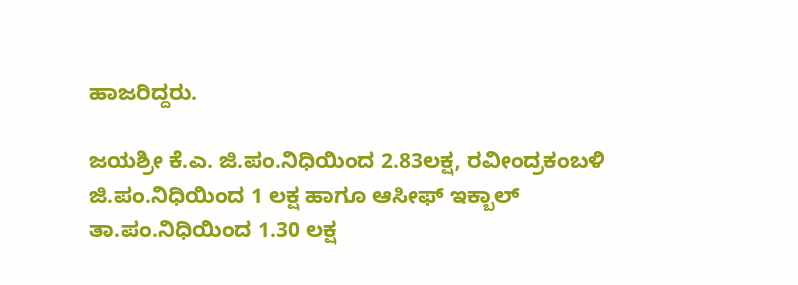ಹಾಜರಿದ್ದರು.

ಜಯಶ್ರೀ ಕೆ.ಎ. ಜಿ.ಪಂ.ನಿಧಿಯಿಂದ 2.83ಲಕ್ಷ, ರವೀಂದ್ರಕಂಬಳಿ ಜಿ.ಪಂ.ನಿಧಿಯಿಂದ 1 ಲಕ್ಷ ಹಾಗೂ ಆಸೀಫ್ ಇಕ್ಬಾಲ್ ತಾ.ಪಂ.ನಿಧಿಯಿಂದ 1.30 ಲಕ್ಷ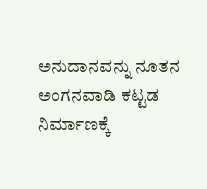ಅನುದಾನವನ್ನು ನೂತನ ಅಂಗನವಾಡಿ ಕಟ್ಟಡ ನಿರ್ಮಾಣಕ್ಕೆ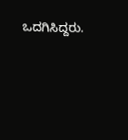ಒದಗಿಸಿದ್ದರು.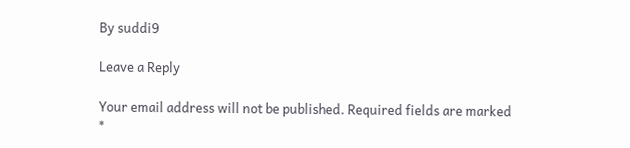By suddi9

Leave a Reply

Your email address will not be published. Required fields are marked *